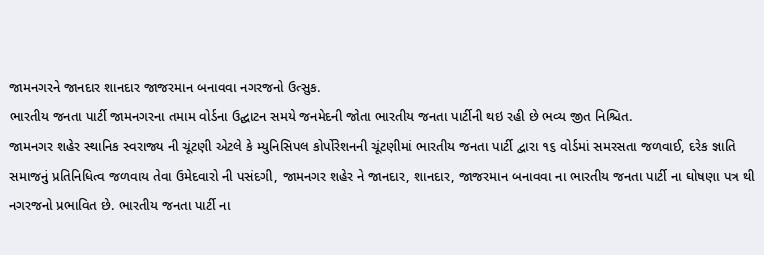જામનગરને જાનદાર શાનદાર જાજરમાન બનાવવા નગરજનો ઉત્સુક.
ભારતીય જનતા પાર્ટી જામનગરના તમામ વોર્ડના ઉદ્ઘાટન સમયે જનમેદની જોતા ભારતીય જનતા પાર્ટીની થઇ રહી છે ભવ્ય જીત નિશ્ચિત.
જામનગર શહેર સ્થાનિક સ્વરાજ્ય ની ચૂંટણી એટલે કે મ્યુનિસિપલ કોર્પોરેશનની ચૂંટણીમાં ભારતીય જનતા પાર્ટી દ્વારા ૧૬ વોર્ડમાં સમરસતા જળવાઈ, દરેક જ્ઞાતિ સમાજનું પ્રતિનિધિત્વ જળવાય તેવા ઉમેદવારો ની પસંદગી, જામનગર શહેર ને જાનદાર, શાનદાર, જાજરમાન બનાવવા ના ભારતીય જનતા પાર્ટી ના ઘોષણા પત્ર થી નગરજનો પ્રભાવિત છે. ભારતીય જનતા પાર્ટી ના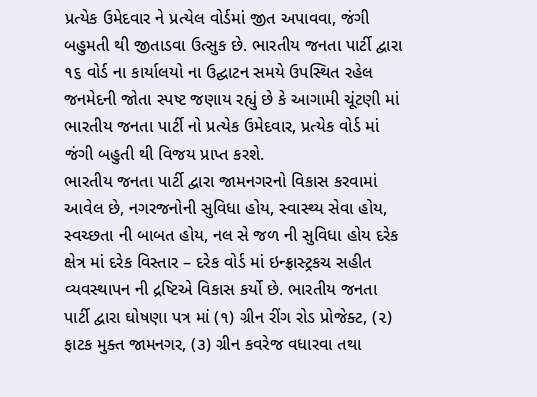પ્રત્યેક ઉમેદવાર ને પ્રત્યેલ વોર્ડમાં જીત અપાવવા, જંગી બહુમતી થી જીતાડવા ઉત્સુક છે. ભારતીય જનતા પાર્ટી દ્વારા ૧૬ વોર્ડ ના કાર્યાલયો ના ઉદ્ઘાટન સમયે ઉપસ્થિત રહેલ જનમેદની જોતા સ્પષ્ટ જણાય રહ્યું છે કે આગામી ચૂંટણી માં ભારતીય જનતા પાર્ટી નો પ્રત્યેક ઉમેદવાર, પ્રત્યેક વોર્ડ માં જંગી બહુતી થી વિજય પ્રાપ્ત કરશે.
ભારતીય જનતા પાર્ટી દ્વારા જામનગરનો વિકાસ કરવામાં આવેલ છે, નગરજનોની સુવિધા હોય, સ્વાસ્થ્ય સેવા હોય, સ્વચ્છતા ની બાબત હોય, નલ સે જળ ની સુવિધા હોય દરેક ક્ષેત્ર માં દરેક વિસ્તાર – દરેક વોર્ડ માં ઇન્ફ્રાસ્ટ્રકચ સહીત વ્યવસ્થાપન ની દ્રષ્ટિએ વિકાસ કર્યો છે. ભારતીય જનતા પાર્ટી દ્વારા ઘોષણા પત્ર માં (૧) ગ્રીન રીંગ રોડ પ્રોજેક્ટ, (૨) ફાટક મુક્ત જામનગર, (૩) ગ્રીન કવરેજ વધારવા તથા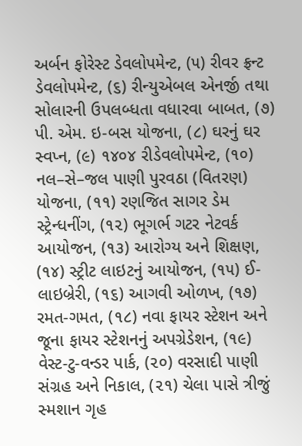અર્બન ફોરેસ્ટ ડેવલોપમેન્ટ, (૫) રીવર ફ્રન્ટ ડેવલોપમેન્ટ, (૬) રીન્યુએબલ એનર્જી તથા સોલારની ઉપલબ્ધતા વધારવા બાબત, (૭) પી. એમ. ઇ-બસ યોજના, (૮) ઘરનું ઘર સ્વપ્ન, (૯) ૧૪૦૪ રીડેવલોપમેન્ટ, (૧૦) નલ–સે–જલ પાણી પુરવઠા (વિતરણ) યોજના, (૧૧) રણજિત સાગર ડેમ સ્ટ્રેન્ધનીંગ, (૧૨) ભૂગર્ભ ગટર નેટવર્ક આયોજન, (૧૩) આરોગ્ય અને શિક્ષણ, (૧૪) સ્ટ્રીટ લાઇટનું આયોજન, (૧૫) ઈ-લાઇબ્રેરી, (૧૬) આગવી ઓળખ, (૧૭) રમત-ગમત, (૧૮) નવા ફાયર સ્ટેશન અને જૂના ફાયર સ્ટેશનનું અપગ્રેડેશન, (૧૯) વેસ્ટ-ટુ-વન્ડર પાર્ક, (૨૦) વરસાદી પાણી સંગ્રહ અને નિકાલ, (૨૧) ચેલા પાસે ત્રીજું સ્મશાન ગૃહ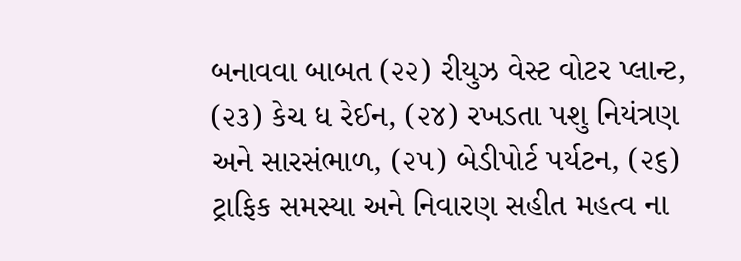બનાવવા બાબત (૨૨) રીયુઝ વેસ્ટ વોટર પ્લાન્ટ, (૨૩) કેચ ધ રેઈન, (૨૪) રખડતા પશુ નિયંત્રણ અને સારસંભાળ, (૨૫) બેડીપોર્ટ પર્યટન, (૨૬) ટ્રાફિક સમસ્યા અને નિવારણ સહીત મહત્વ ના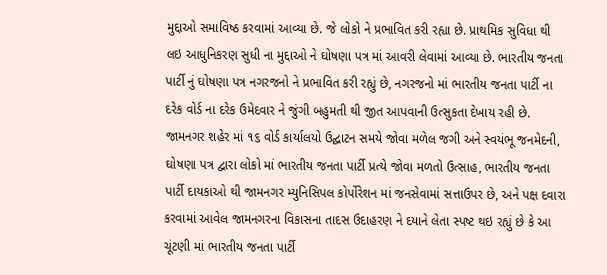મુદ્દાઓ સમાવિષ્ઠ કરવામાં આવ્યા છે. જે લોકો ને પ્રભાવિત કરી રહ્યા છે. પ્રાથમિક સુવિધા થી લઇ આધુનિકરણ સુધી ના મુદ્દાઓ ને ઘોષણા પત્ર માં આવરી લેવામાં આવ્યા છે. ભારતીય જનતા પાર્ટી નું ઘોષણા પત્ર નગરજનો ને પ્રભાવિત કરી રહ્યું છે, નગરજનો માં ભારતીય જનતા પાર્ટી ના દરેક વોર્ડ ના દરેક ઉમેદવાર ને જુંગી બહુમતી થી જીત આપવાની ઉત્સુકતા દેખાય રહી છે.
જામનગર શહેર માં ૧૬ વોર્ડ કાર્યાલયો ઉદ્ઘાટન સમયે જોવા મળેલ જગી અને સ્વયંભૂ જનમેદની, ઘોષણા પત્ર દ્વારા લોકો માં ભારતીય જનતા પાર્ટી પ્રત્યે જોવા મળતો ઉત્સાહ, ભારતીય જનતા પાર્ટી દાયકાઓ થી જામનગર મ્યુનિસિપલ કોર્પોરેશન માં જનસેવામાં સત્તાઉપર છે, અને પક્ષ દવારા કરવામાં આવેલ જામનગરના વિકાસના તાદસ ઉદાહરણ ને દયાને લેતા સ્પષ્ટ થઇ રહ્યું છે કે આ ચૂંટણી માં ભારતીય જનતા પાર્ટી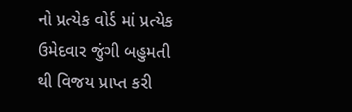નો પ્રત્યેક વોર્ડ માં પ્રત્યેક ઉમેદવાર જુંગી બહુમતી થી વિજય પ્રાપ્ત કરી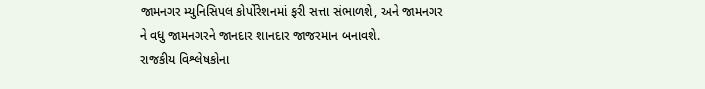જામનગર મ્યુનિસિપલ કોર્પોરેશનમાં ફરી સત્તા સંભાળશે, અને જામનગર ને વધુ જામનગરને જાનદાર શાનદાર જાજરમાન બનાવશે.
રાજકીય વિશ્લેષકોના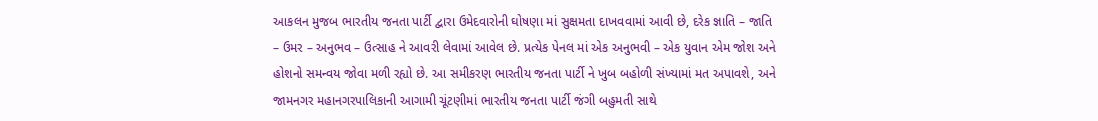આકલન મુજબ ભારતીય જનતા પાર્ટી દ્વારા ઉમેદવારોની ઘોષણા માં સુક્ષમતા દાખવવામાં આવી છે, દરેક જ્ઞાતિ – જાતિ – ઉમર – અનુભવ – ઉત્સાહ ને આવરી લેવામાં આવેલ છે. પ્રત્યેક પેનલ માં એક અનુભવી – એક યુવાન એમ જોશ અને હોશનો સમન્વય જોવા મળી રહ્યો છે. આ સમીકરણ ભારતીય જનતા પાર્ટી ને ખુબ બહોળી સંખ્યામાં મત અપાવશે, અને જામનગર મહાનગરપાલિકાની આગામી ચૂંટણીમાં ભારતીય જનતા પાર્ટી જંગી બહુમતી સાથે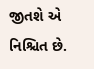જીતશે એ નિશ્ચિત છે.